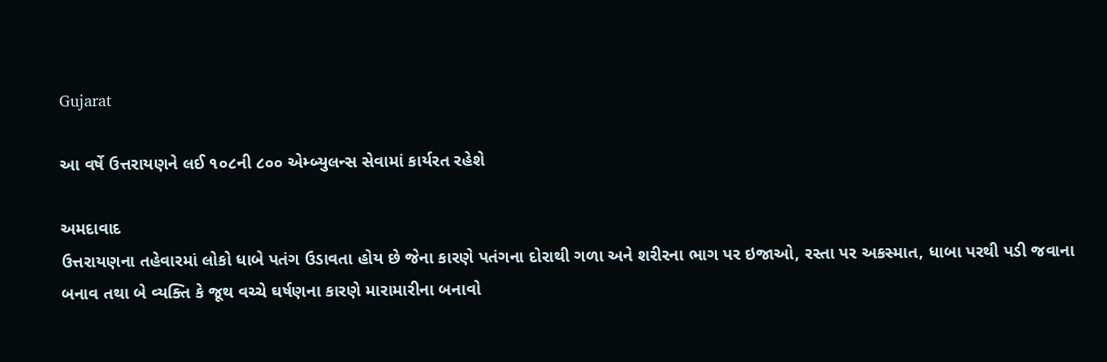Gujarat

આ વર્ષે ઉત્તરાયણને લઈ ૧૦૮ની ૮૦૦ એમ્બ્યુલન્સ સેવામાં કાર્યરત રહેશે

અમદાવાદ
ઉત્તરાયણના તહેવારમાં લોકો ધાબે પતંગ ઉડાવતા હોય છે જેના કારણે પતંગના દોરાથી ગળા અને શરીરના ભાગ પર ઇજાઓ, રસ્તા પર અકસ્માત, ધાબા પરથી પડી જવાના બનાવ તથા બે વ્યક્તિ કે જૂથ વચ્ચે ઘર્ષણના કારણે મારામારીના બનાવો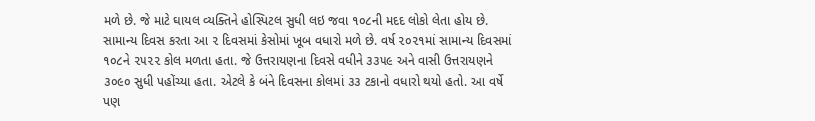મળે છે. જે માટે ઘાયલ વ્યક્તિને હોસ્પિટલ સુધી લઇ જવા ૧૦૮ની મદદ લોકો લેતા હોય છે. સામાન્ય દિવસ કરતા આ ૨ દિવસમાં કેસોમાં ખૂબ વધારો મળે છે. વર્ષ ૨૦૨૧માં સામાન્ય દિવસમાં ૧૦૮ને ૨૫૨૨ કોલ મળતા હતા. જે ઉત્તરાયણના દિવસે વધીને ૩૩૫૯ અને વાસી ઉત્તરાયણને ૩૦૯૦ સુધી પહોંચ્યા હતા. એટલે કે બંને દિવસના કોલમાં ૩૩ ટકાનો વધારો થયો હતો. આ વર્ષે પણ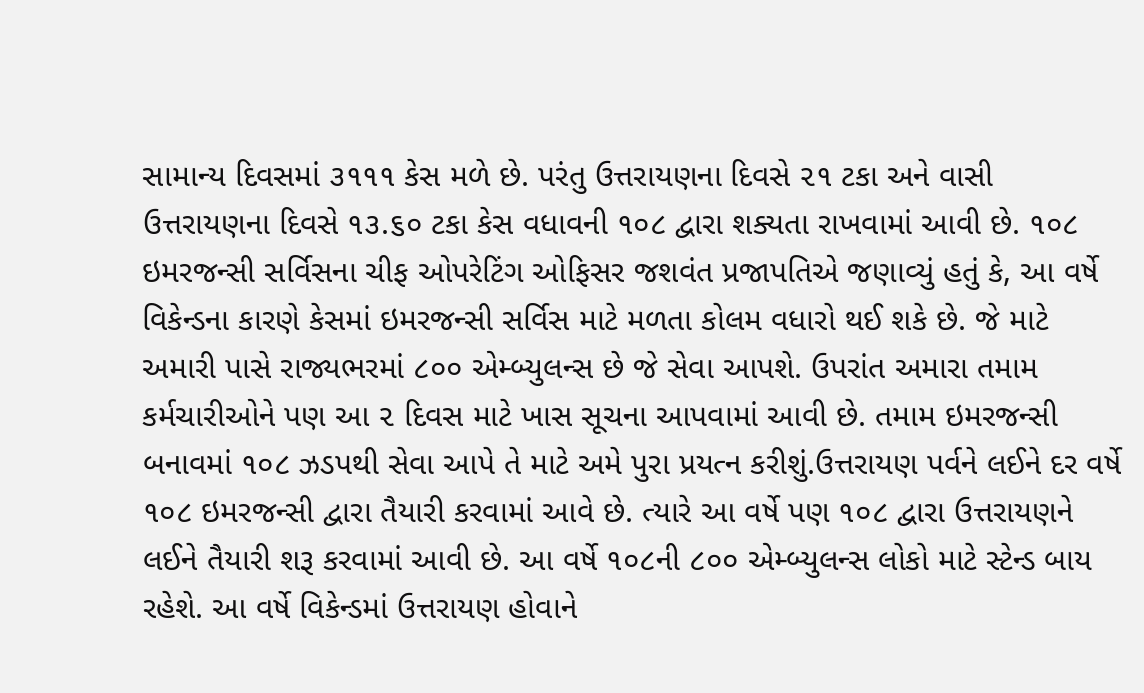સામાન્ય દિવસમાં ૩૧૧૧ કેસ મળે છે. પરંતુ ઉત્તરાયણના દિવસે ૨૧ ટકા અને વાસી ઉત્તરાયણના દિવસે ૧૩.૬૦ ટકા કેસ વધાવની ૧૦૮ દ્વારા શક્યતા રાખવામાં આવી છે. ૧૦૮ ઇમરજન્સી સર્વિસના ચીફ ઓપરેટિંગ ઓફિસર જશવંત પ્રજાપતિએ જણાવ્યું હતું કે, આ વર્ષે વિકેન્ડના કારણે કેસમાં ઇમરજન્સી સર્વિસ માટે મળતા કોલમ વધારો થઈ શકે છે. જે માટે અમારી પાસે રાજ્યભરમાં ૮૦૦ એમ્બ્યુલન્સ છે જે સેવા આપશે. ઉપરાંત અમારા તમામ કર્મચારીઓને પણ આ ૨ દિવસ માટે ખાસ સૂચના આપવામાં આવી છે. તમામ ઇમરજન્સી બનાવમાં ૧૦૮ ઝડપથી સેવા આપે તે માટે અમે પુરા પ્રયત્ન કરીશું.ઉત્તરાયણ પર્વને લઈને દર વર્ષે ૧૦૮ ઇમરજન્સી દ્વારા તૈયારી કરવામાં આવે છે. ત્યારે આ વર્ષે પણ ૧૦૮ દ્વારા ઉત્તરાયણને લઈને તૈયારી શરૂ કરવામાં આવી છે. આ વર્ષે ૧૦૮ની ૮૦૦ એમ્બ્યુલન્સ લોકો માટે સ્ટેન્ડ બાય રહેશે. આ વર્ષે વિકેન્ડમાં ઉત્તરાયણ હોવાને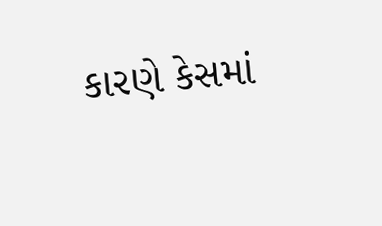કારણે કેસમાં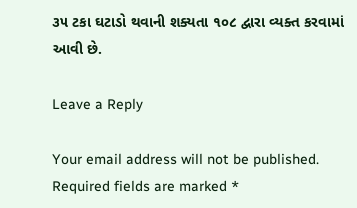૩૫ ટકા ઘટાડો થવાની શક્યતા ૧૦૮ દ્વારા વ્યક્ત કરવામાં આવી છે.

Leave a Reply

Your email address will not be published. Required fields are marked *